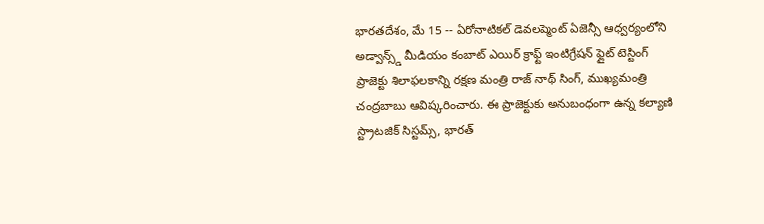భారతదేశం, మే 15 -- ఏరోనాటికల్ డెవలప్మెంట్ ఏజెన్సీ ఆధ్వర్యంలోని అడ్వాన్స్డ్ మీడియం కంబాట్ ఎయిర్ క్రాఫ్ట్ ఇంటిగ్రేషన్ ఫ్లైట్ టెస్టింగ్ ప్రాజెక్టు శిలాఫలకాన్ని రక్షణ మంత్రి రాజ్ నాథ్ సింగ్, ముఖ్యమంత్రి చంద్రబాబు ఆవిష్కరించారు. ఈ ప్రాజెక్టుకు అనుబంధంగా ఉన్న కల్యాణి స్ట్రాటజిక్ సిస్టమ్స్, భారత్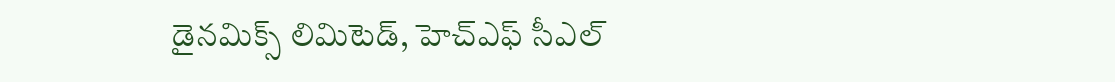డైనమిక్స్ లిమిటెడ్, హెచ్ఎఫ్ సీఎల్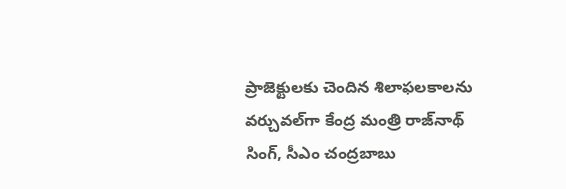ప్రాజెక్టులకు చెందిన శిలాఫలకాలను వర్చువల్‌గా కేంద్ర మంత్రి రాజ్‌నాథ్ సింగ్, సీఎం చంద్రబాబు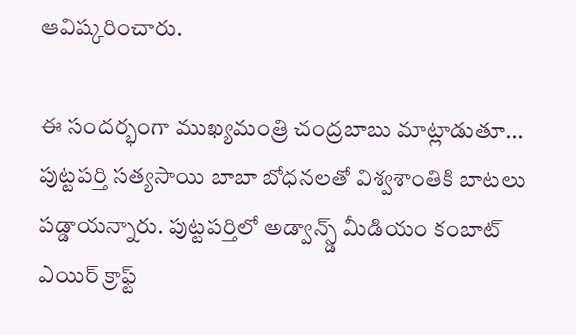ఆవిష్కరించారు.

ఈ సందర్భంగా ముఖ్యమంత్రి చంద్రబాబు మాట్లాడుతూ... పుట్టపర్తి సత్యసాయి బాబా బోధనలతో విశ్వశాంతికి బాటలు పడ్డాయన్నారు. పుట్టపర్తిలో అడ్వాన్స్డ్ మీడియం కంబాట్ ఎయిర్ క్రాఫ్ట్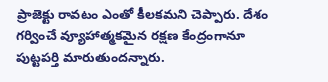ప్రాజెక్టు రావటం ఎంతో కీలకమని చెప్పారు. దేశం గర్వించే వ్యూహాత్మకమైన రక్షణ కేంద్రంగానూ పుట్టపర్తి మారుతుందన్నారు.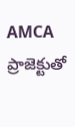AMCA ప్రాజెక్టుతో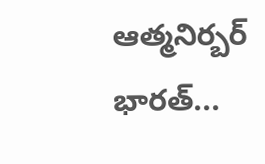ఆత్మనిర్బర్ భారత్...